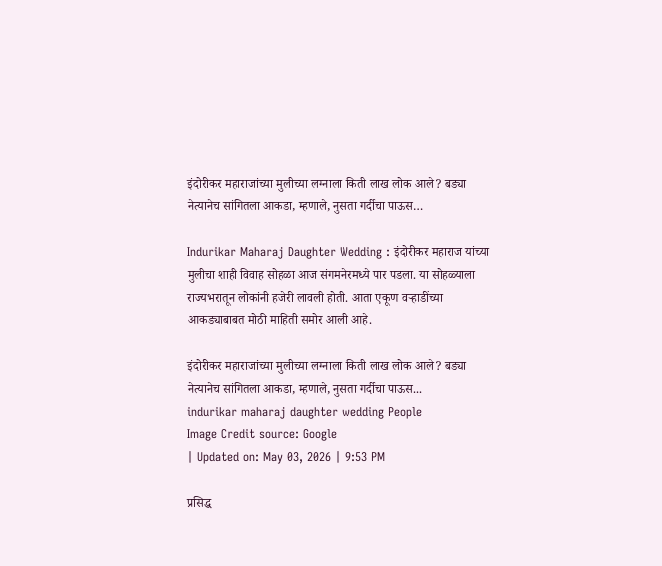इंदोरीकर महाराजांच्या मुलीच्या लग्नाला किती लाख लोक आले? बड्या नेत्यानेच सांगितला आकडा, म्हणाले, नुसता गर्दीचा पाऊस…

Indurikar Maharaj Daughter Wedding : इंदोरीकर महाराज यांच्या मुलीचा शाही विवाह सोहळा आज संगमनेरमध्ये पार पडला. या सोहळ्याला राज्यभरातून लोकांनी हजेरी लावली होती. आता एकूण वऱ्हाडींच्या आकड्याबाबत मोठी माहिती समोर आली आहे.

इंदोरीकर महाराजांच्या मुलीच्या लग्नाला किती लाख लोक आले? बड्या नेत्यानेच सांगितला आकडा, म्हणाले, नुसता गर्दीचा पाऊस...
indurikar maharaj daughter wedding People
Image Credit source: Google
| Updated on: May 03, 2026 | 9:53 PM

प्रसिद्ध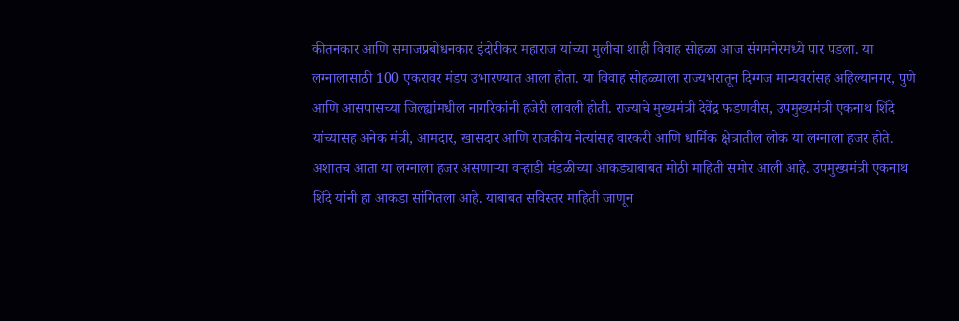कीतनकार आणि समाजप्रबोधनकार इंदोरीकर महाराज यांच्या मुलीचा शाही विवाह सोहळा आज संगमनेरमध्ये पार पडला. या लग्नालासाठी 100 एकरावर मंडप उभारण्यात आला होता. या विवाह सोहळ्याला राज्यभरातून दिग्गज मान्यवरांसह अहिल्यानगर, पुणे आणि आसपासच्या जिल्ह्यांमधील नागरिकांनी हजेरी लावली होती. राज्याचे मुख्यमंत्री देवेंद्र फडणवीस, उपमुख्यमंत्री एकनाथ शिंदे यांच्यासह अनेक मंत्री, आमदार, खासदार आणि राजकीय नेत्यांसह वारकरी आणि धार्मिक क्षेत्रातील लोक या लग्नाला हजर होते. अशातच आता या लग्नाला हजर असणाऱ्या वऱ्हाडी मंडळीच्या आकड्याबाबत मोठी माहिती समोर आली आहे. उपमुख्यमंत्री एकनाथ शिंदे यांनी हा आकडा सांगितला आहे. याबाबत सविस्तर माहिती जाणून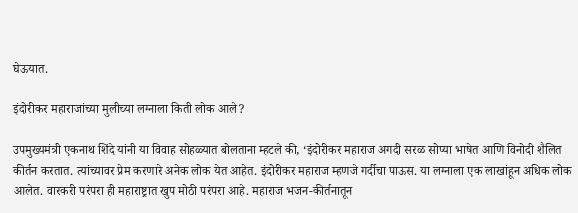घेऊयात.

इंदोरीकर महाराजांच्या मुलीच्या लग्नाला किती लोक आले?

उपमुख्यमंत्री एकनाथ शिंदे यांनी या विवाह सोहळ्यात बोलताना म्हटले की, ‘इंदोरीकर महाराज अगदी सरळ सोप्या भाषेत आणि विनोदी शैलित कीर्तन करतात. त्यांच्यावर प्रेम करणारे अनेक लोक येत आहेत. इंदोरीकर महाराज म्हणजे गर्दीचा पाऊस. या लग्नाला एक लाखांहून अधिक लोक आलेत. वारकरी परंपरा ही महाराष्ट्रात खुप मोठी परंपरा आहे. महाराज भजन-कीर्तनातून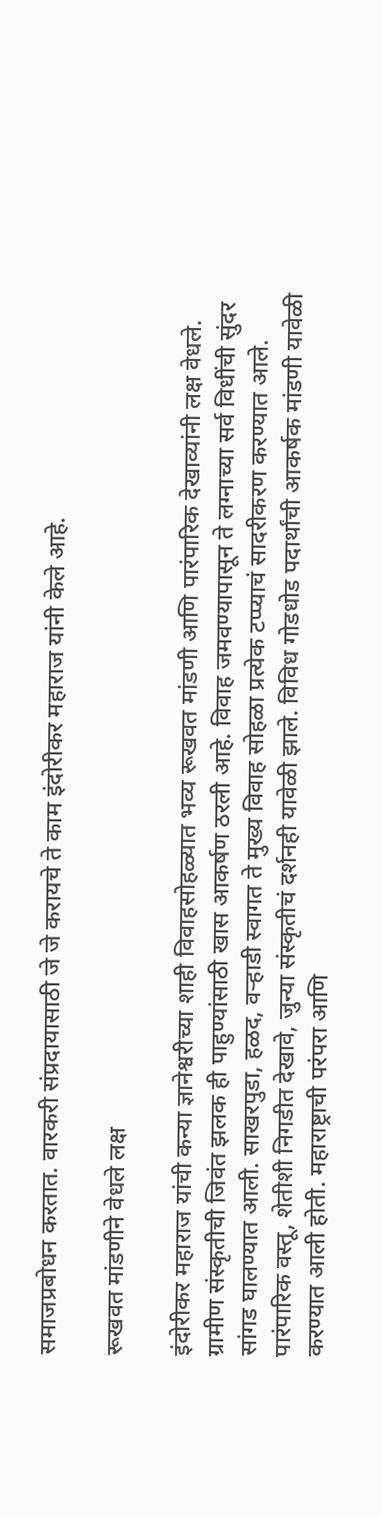समाजप्रबोधन करतात. वारकरी संप्रदायासाठी जे जे करायचे ते काम इंदोरीकर महाराज यांनी केले आहे.

रूखवत मांडणीने वेधले लक्ष

इंदोरीकर महाराज यांची कन्या ज्ञानेश्वरीच्या शाही विवाहसोहळ्यात भव्य रूखवत मांडणी आणि पारंपारिक देखाव्यांनी लक्ष वेधले. ग्रामीण संस्कृतीची जिवंत झलक ही पाहुण्यांसाठी खास आकर्षण ठरली आहे. विवाह जमवण्यापासून ते लग्नाच्या सर्व विधींची सुंदर सांगड घालण्यात आली. साखरपुडा, हळद, वऱ्हाडी स्वागत ते मुख्य विवाह सोहळा प्रत्येक टप्प्याचं सादरीकरण करण्यात आले. पारंपारिक वस्तू, शेतीशी निगडीत देखावे, जुन्या संस्कृतीचं दर्शनही यावेळी झाले. विविध गोडधोड पदार्थांची आकर्षक मांडणी यावेळी करण्यात आली होती. महाराष्ट्राची परंपरा आणि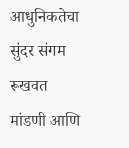आधुनिकतेचा सुंदर संगम रूखवत मांडणी आणि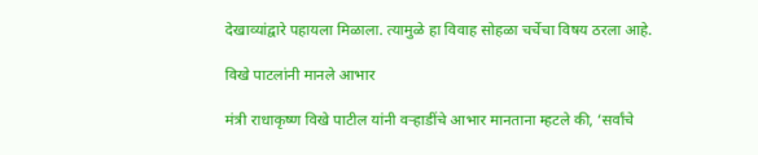देखाव्यांद्वारे पहायला मिळाला. त्यामुळे हा विवाह सोहळा चर्चेचा विषय ठरला आहे.

विखे पाटलांनी मानले आभार

मंत्री राधाकृष्ण विखे पाटील यांनी वऱ्हाडींचे आभार मानताना म्हटले की, ‘सर्वांचे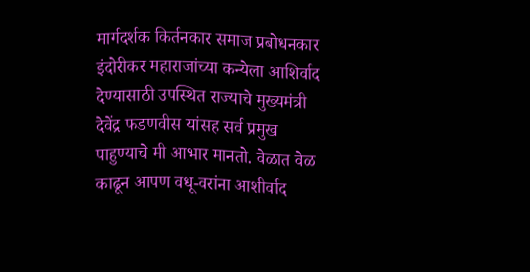मार्गदर्शक किर्तनकार समाज प्रबोधनकार इंदोरीकर महाराजांच्या कन्येला आशिर्वाद देण्यासाठी उपस्थित राज्याचे मुख्यमंत्री देवेंद्र फडणवीस यांसह सर्व प्रमुख पाहुण्याचे मी आभार मानतो. वेळात वेळ काढून आपण वधू-वरांना आशीर्वाद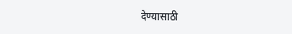देण्यासाठी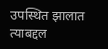उपस्थित झालात त्याबद्दल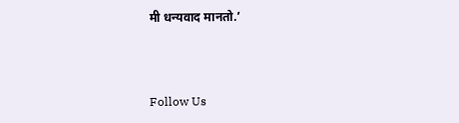मी धन्यवाद मानतो.’



Follow Us